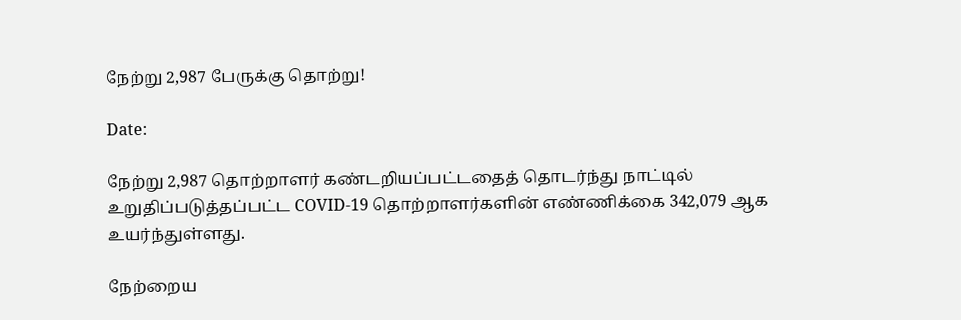நேற்று 2,987 பேருக்கு தொற்று!

Date:

நேற்று 2,987 தொற்றாளர் கண்டறியப்பட்டதைத் தொடர்ந்து நாட்டில் உறுதிப்படுத்தப்பட்ட COVID-19 தொற்றாளர்களின் எண்ணிக்கை 342,079 ஆக உயர்ந்துள்ளது.

நேற்றைய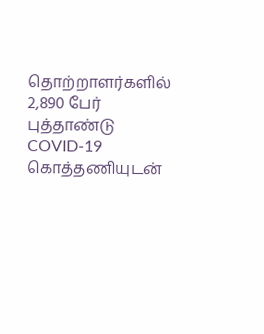தொற்றாளர்களில் 2,890 பேர் புத்தாண்டு COVID-19 கொத்தணியுடன்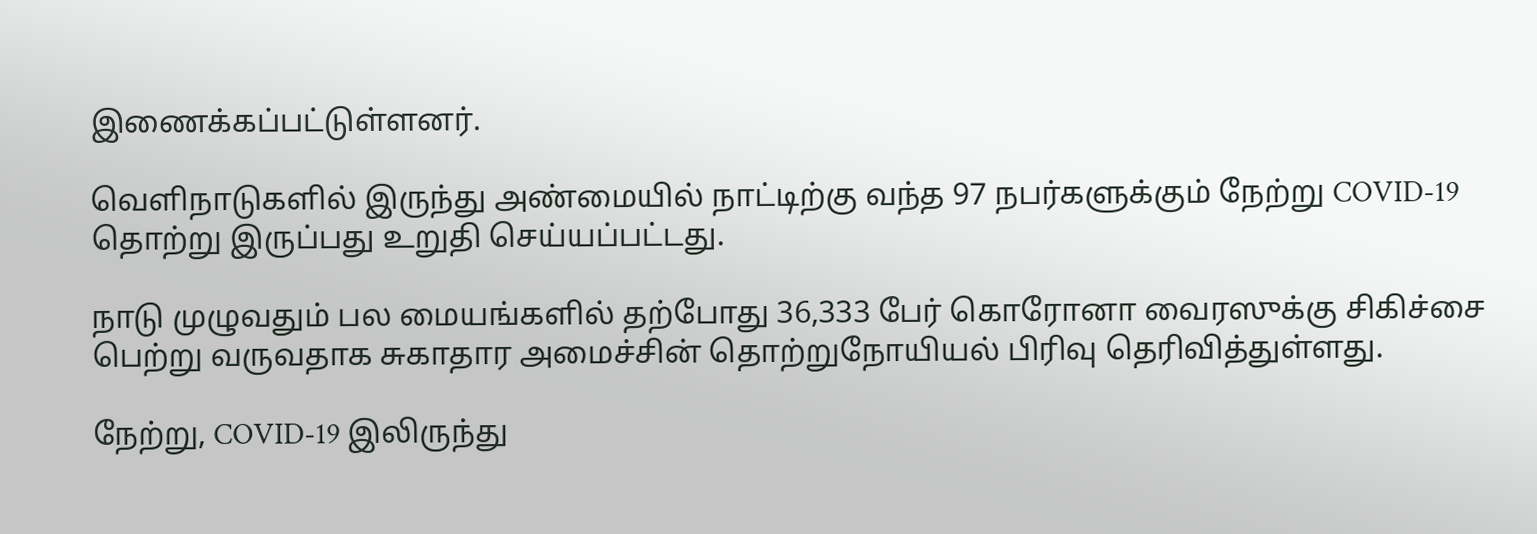இணைக்கப்பட்டுள்ளனர்.

வெளிநாடுகளில் இருந்து அண்மையில் நாட்டிற்கு வந்த 97 நபர்களுக்கும் நேற்று COVID-19 தொற்று இருப்பது உறுதி செய்யப்பட்டது.

நாடு முழுவதும் பல மையங்களில் தற்போது 36,333 பேர் கொரோனா வைரஸுக்கு சிகிச்சை பெற்று வருவதாக சுகாதார அமைச்சின் தொற்றுநோயியல் பிரிவு தெரிவித்துள்ளது.

நேற்று, COVID-19 இலிருந்து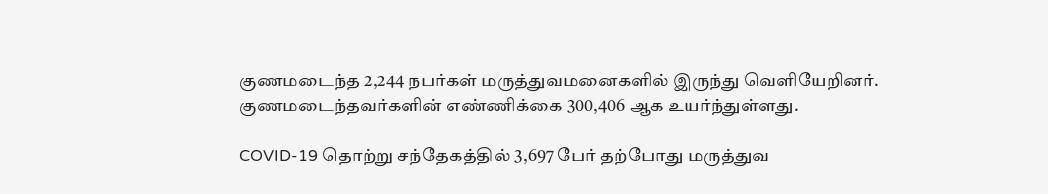குணமடைந்த 2,244 நபர்கள் மருத்துவமனைகளில் இருந்து வெளியேறினர். குணமடைந்தவர்களின் எண்ணிக்கை 300,406 ஆக உயர்ந்துள்ளது.

COVID-19 தொற்று சந்தேகத்தில் 3,697 பேர் தற்போது மருத்துவ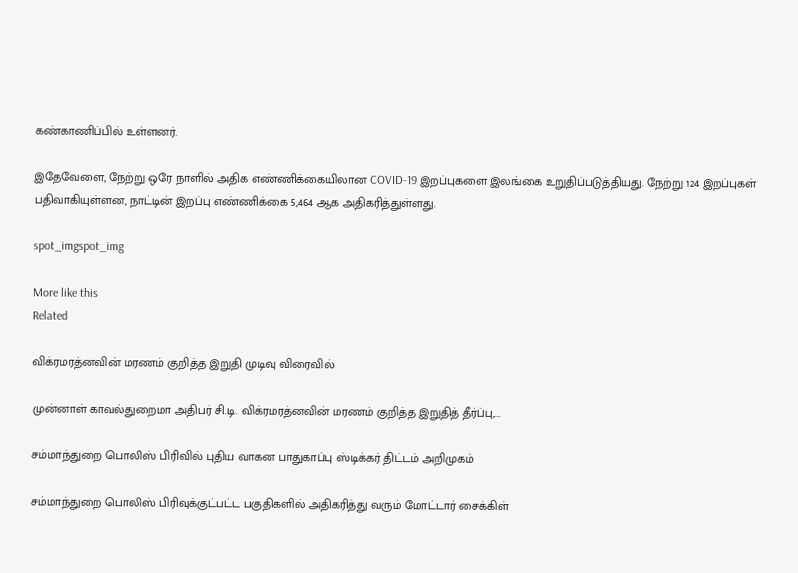கண்காணிப்பில் உள்ளனர்.

இதேவேளை, நேற்று ஒரே நாளில் அதிக எண்ணிக்கையிலான COVID-19 இறப்புகளை இலங்கை உறுதிப்படுத்தியது. நேற்று 124 இறப்புகள் பதிவாகியுள்ளன, நாட்டின் இறப்பு எண்ணிக்கை 5,464 ஆக அதிகரித்துள்ளது.

spot_imgspot_img

More like this
Related

விக்ரமரத்னவின் மரணம் குறித்த இறுதி முடிவு விரைவில்

முன்னாள் காவல்துறைமா அதிபர் சி.டி. விக்ரமரத்னவின் மரணம் குறித்த இறுதித் தீர்ப்பு,...

சம்மாந்துறை பொலிஸ் பிரிவில் புதிய வாகன பாதுகாப்பு ஸ்டிக்கர் திட்டம் அறிமுகம்

சம்மாந்துறை பொலிஸ் பிரிவுக்குட்பட்ட பகுதிகளில் அதிகரித்து வரும் மோட்டார் சைக்கிள்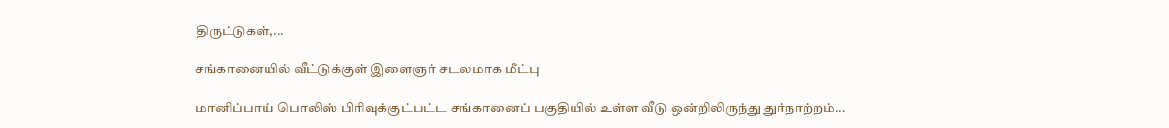திருட்டுகள்,...

சங்கானையில் வீட்டுக்குள் இளைஞர் சடலமாக மீட்பு

மானிப்பாய் பொலிஸ் பிரிவுக்குட்பட்ட சங்கானைப் பகுதியில் உள்ள வீடு ஒன்றிலிருந்து துர்நாற்றம்...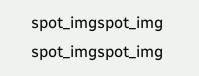spot_imgspot_img
spot_imgspot_img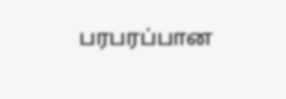பரபரப்பான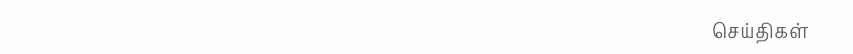செய்திகள்